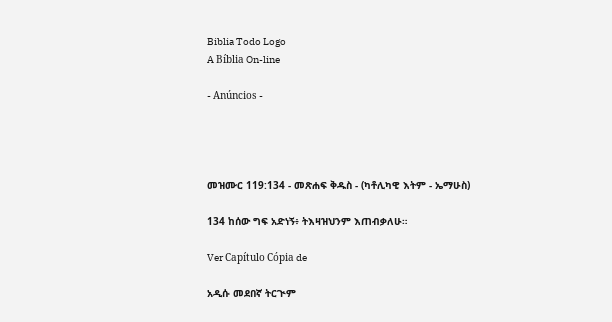Biblia Todo Logo
A Bíblia On-line

- Anúncios -




መዝሙር 119:134 - መጽሐፍ ቅዱስ - (ካቶሊካዊ እትም - ኤማሁስ)

134 ከሰው ግፍ አድነኝ፥ ትእዛዝህንም እጠብቃለሁ።

Ver Capítulo Cópia de

አዲሱ መደበኛ ትርጒም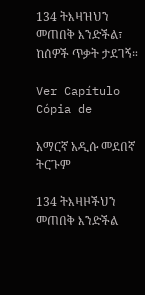134 ትእዛዝህን መጠበቅ እንድችል፣ ከሰዎች ጥቃት ታደገኝ።

Ver Capítulo Cópia de

አማርኛ አዲሱ መደበኛ ትርጉም

134 ትእዛዞችህን መጠበቅ እንድችል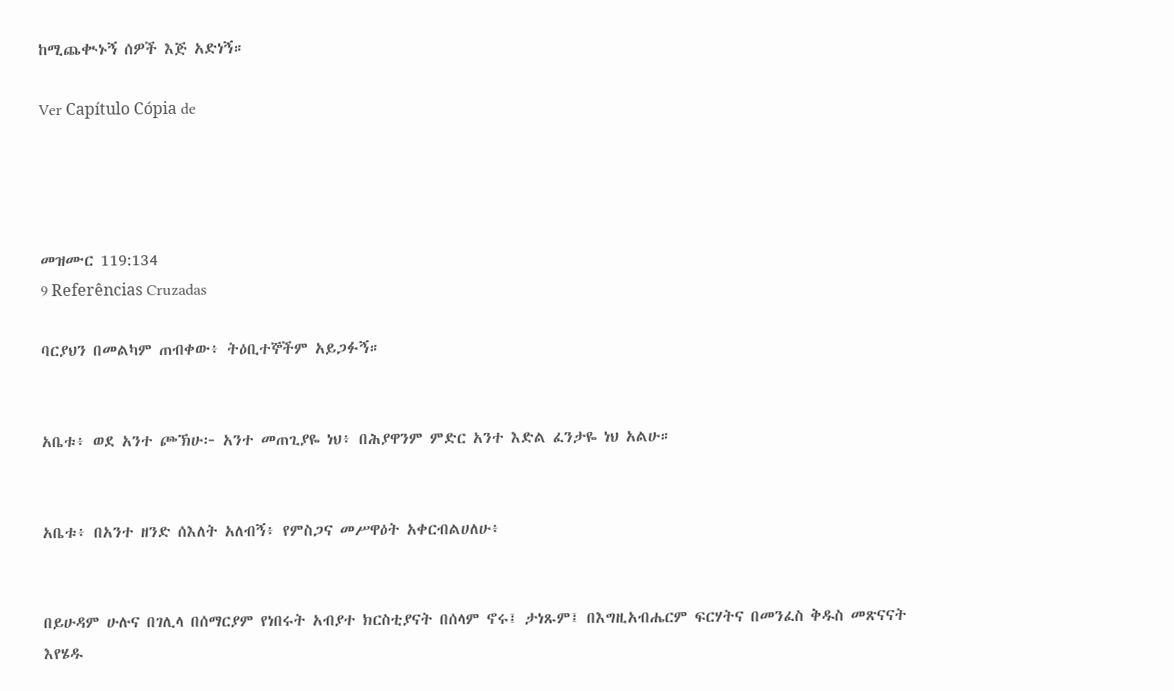ከሚጨቊኑኝ ሰዎች እጅ አድነኝ።

Ver Capítulo Cópia de




መዝሙር 119:134
9 Referências Cruzadas

ባርያህን በመልካም ጠብቀው፥ ትዕቢተኞችም አይጋፉኝ።


አቤቱ፥ ወደ አንተ ጮኽሁ፦ አንተ መጠጊያዬ ነህ፥ በሕያዋንም ምድር አንተ እድል ፈንታዬ ነህ አልሁ።


አቤቱ፥ በአንተ ዘንድ ሰእለት አለብኝ፥ የምስጋና መሥዋዕት አቀርብልሀለሁ፥


በይሁዳም ሁሉና በገሊላ በሰማርያም የነበሩት አብያተ ክርስቲያናት በሰላም ኖሩ፤ ታነጹም፤ በእግዚአብሔርም ፍርሃትና በመንፈስ ቅዱስ መጽናናት እየሄዱ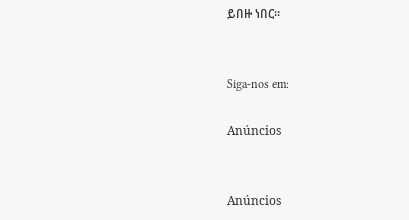ይበዙ ነበር።


Siga-nos em:

Anúncios


Anúncios